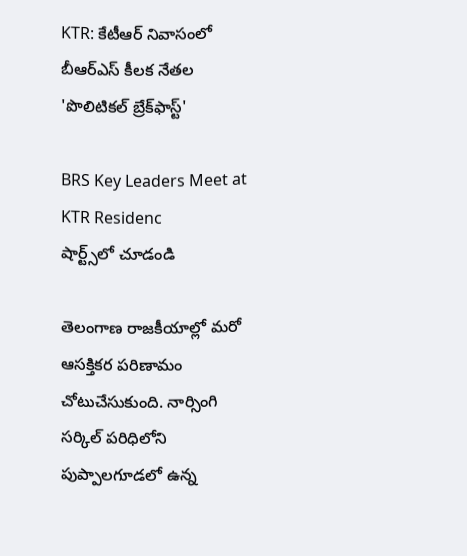KTR: కేటీఆర్ నివాసంలో బీఆర్ఎస్ కీలక నేతల 'పొలిటికల్ బ్రేక్‌ఫాస్ట్'

BRS Key Leaders Meet at KTR Residenc
షార్ట్స్‌లో చూడండి

తెలంగాణ రాజకీయాల్లో మరో ఆసక్తికర పరిణామం చోటుచేసుకుంది. నార్సింగి సర్కిల్ పరిధిలోని పుప్పాలగూడలో ఉన్న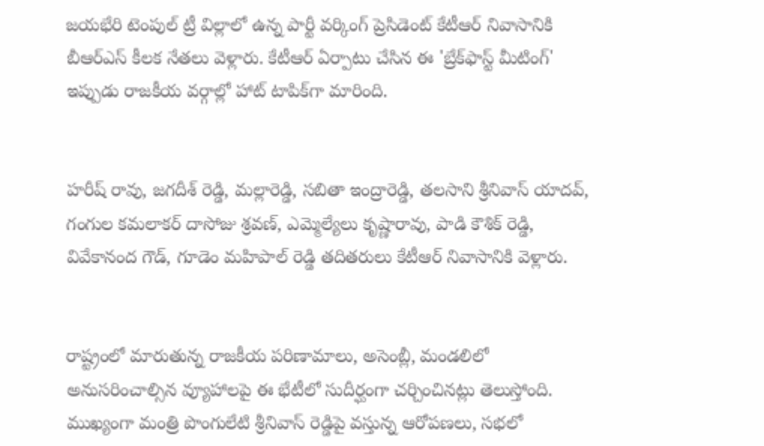జయభేరి టెంపుల్ ట్రీ విల్లాలో ఉన్న పార్టీ వర్కింగ్ ప్రెసిడెంట్ కేటీఆర్ నివాసానికి బీఆర్ఎస్ కీలక నేతలు వెళ్లారు. కేటీఆర్ ఏర్పాటు చేసిన ఈ 'బ్రేక్‌ఫాస్ట్ మీటింగ్' ఇప్పుడు రాజకీయ వర్గాల్లో హాట్ టాపిక్‌గా మారింది.


హరీష్ రావు, జగదీశ్ రెడ్డి, మల్లారెడ్డి, సబితా ఇంద్రారెడ్డి, తలసాని శ్రీనివాస్ యాదవ్, గంగుల కమలాకర్ దాసోజు శ్రవణ్, ఎమ్మెల్యేలు కృష్ణారావు, పాడి కౌశిక్ రెడ్డి, వివేకానంద గౌడ్, గూడెం మహిపాల్ రెడ్డి తదితరులు కేటీఆర్ నివాసానికి వెళ్లారు.


రాష్ట్రంలో మారుతున్న రాజకీయ పరిణామాలు, అసెంబ్లీ, మండలిలో అనుసరించాల్సిన వ్యూహాలపై ఈ భేటీలో సుదీర్ఘంగా చర్చించినట్లు తెలుస్తోంది. ముఖ్యంగా మంత్రి పొంగులేటి శ్రీనివాస్ రెడ్డిపై వస్తున్న ఆరోపణలు, సభలో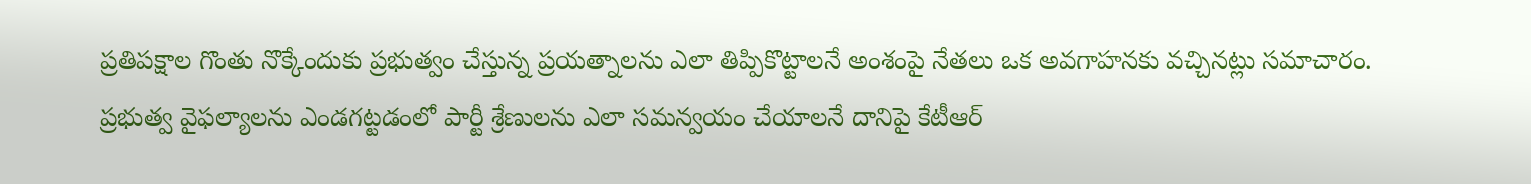ప్రతిపక్షాల గొంతు నొక్కేందుకు ప్రభుత్వం చేస్తున్న ప్రయత్నాలను ఎలా తిప్పికొట్టాలనే అంశంపై నేతలు ఒక అవగాహనకు వచ్చినట్లు సమాచారం. ప్రభుత్వ వైఫల్యాలను ఎండగట్టడంలో పార్టీ శ్రేణులను ఎలా సమన్వయం చేయాలనే దానిపై కేటీఆర్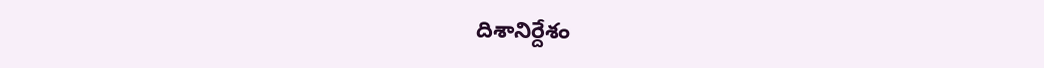దిశానిర్దేశం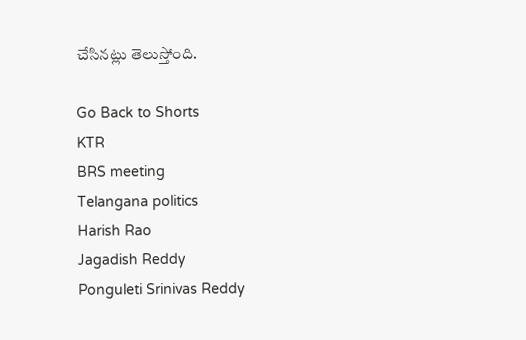చేసినట్లు తెలుస్తోంది.

Go Back to Shorts
KTR
BRS meeting
Telangana politics
Harish Rao
Jagadish Reddy
Ponguleti Srinivas Reddy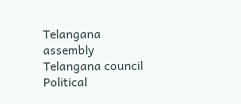Telangana assembly
Telangana council
Political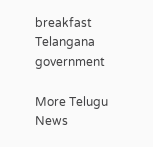breakfast
Telangana government

More Telugu News